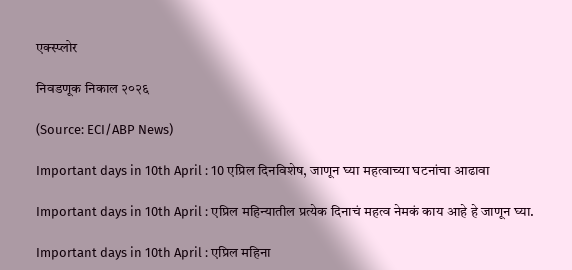एक्स्प्लोर

निवडणूक निकाल २०२६

(Source: ECI/ABP News)

Important days in 10th April : 10 एप्रिल दिनविशेष, जाणून घ्या महत्वाच्या घटनांचा आढावा

Important days in 10th April : एप्रिल महिन्यातील प्रत्येक दिनाचं महत्व नेमकं काय आहे हे जाणून घ्या.

Important days in 10th April : एप्रिल महिना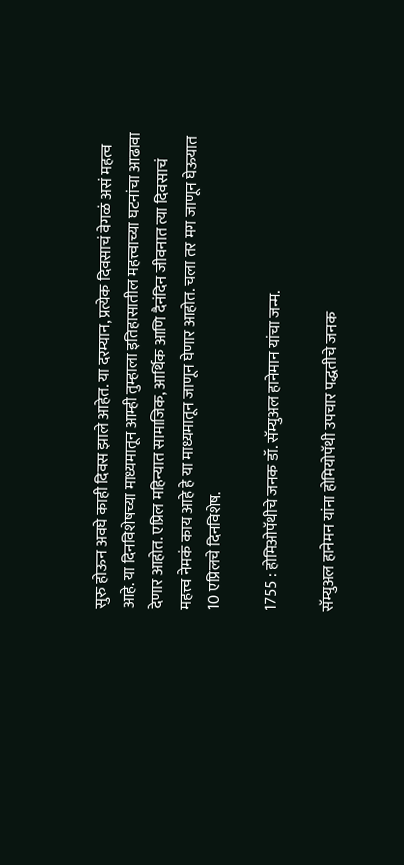सुरु होऊन अवघे काही दिवस झाले आहेत. या दरम्यान, प्रत्येक दिवसाचं वेगळं असं महत्व आहे. या दिनविशेषच्या माध्यमातून आम्ही तुम्हाला इतिहासातील महत्त्वाच्या घटनांचा आढावा देणार आहोत. एप्रिल महिन्यात सामाजिक, आर्थिक आणि दैनंदिन जीवनात त्या दिवसाचं महत्त्व नेमकं काय आहे हे या माध्यमातून जाणून घेणार आहोत. चला तर मग जाणून घेऊयात 10 एप्रिलचे दिनविशेष.

1755 : होमिओपॅथीचे जनक डॉ. सॅम्युअल हानेमान यांचा जन्म.

सॅम्युअल हानेमन यांना होमियोपॅथी उपचार पद्धतीचे जनक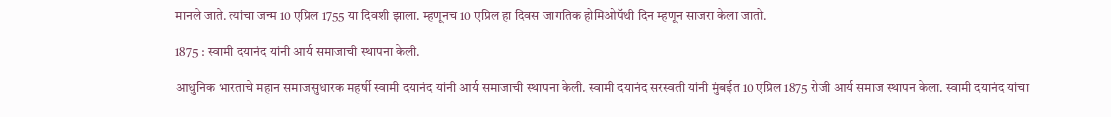मानले जाते. त्यांचा जन्म 10 एप्रिल 1755 या दिवशी झाला. म्हणूनच 10 एप्रिल हा दिवस जागतिक होमिओपॅथी दिन म्हणून साजरा केला जातो.

1875 : स्वामी दयानंद यांनी आर्य समाजाची स्थापना केली.

आधुनिक भारताचे महान समाजसुधारक महर्षी स्वामी दयानंद यांनी आर्य समाजाची स्थापना केली. स्वामी दयानंद सरस्वती यांनी मुंबईत 10 एप्रिल 1875 रोजी आर्य समाज स्थापन केला. स्वामी दयानंद यांचा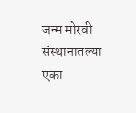जन्म मोरवी संस्थानातल्या एका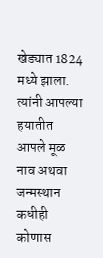खेड्यात 1824 मध्ये झाला. त्यांनी आपल्या हयातीत आपले मूळ नाव अथवा जन्मस्थान कधीही कोणास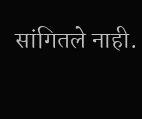सांगितले नाही.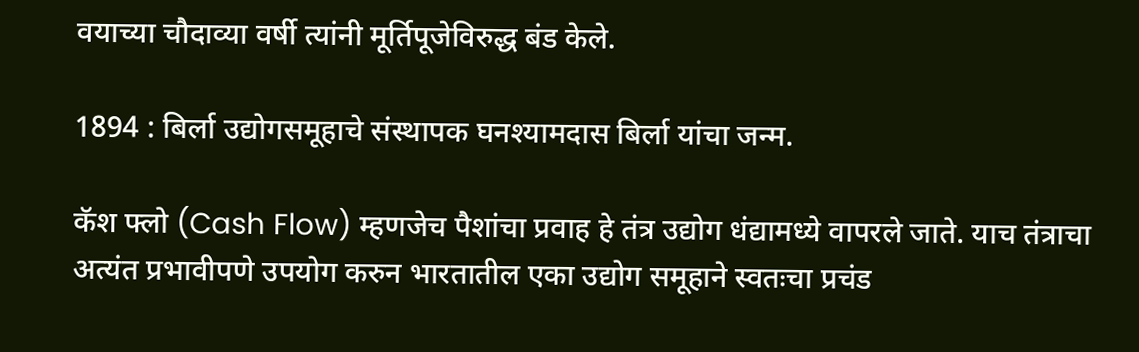वयाच्या चौदाव्या वर्षी त्यांनी मूर्तिपूजेविरुद्ध बंड केले.

1894 : बिर्ला उद्योगसमूहाचे संस्थापक घनश्यामदास बिर्ला यांचा जन्म.

कॅश फ्लो (Cash Flow) म्हणजेच पैशांचा प्रवाह हे तंत्र उद्योग धंद्यामध्ये वापरले जाते. याच तंत्राचा अत्यंत प्रभावीपणे उपयोग करुन भारतातील एका उद्योग समूहाने स्वतःचा प्रचंड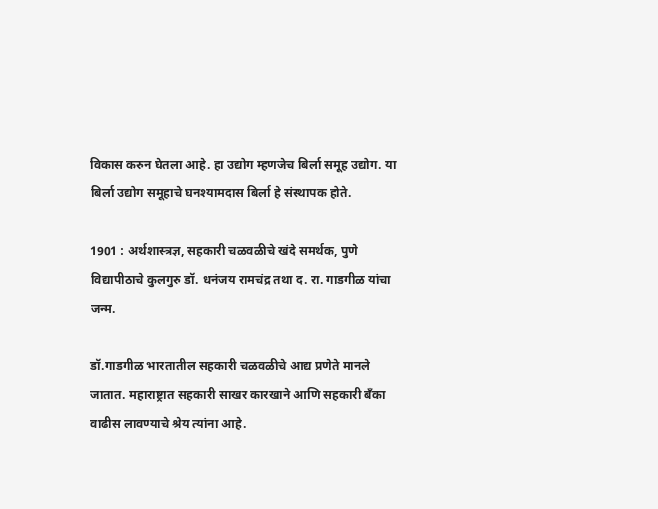विकास करुन घेतला आहे. हा उद्योग म्हणजेच बिर्ला समूह उद्योग. या बिर्ला उद्योग समूहाचे घनश्यामदास बिर्ला हे संस्थापक होते.

1901 : अर्थशास्त्रज्ञ, सहकारी चळवळीचे खंदे समर्थक, पुणे विद्यापीठाचे कुलगुरु डॉ. धनंजय रामचंद्र तथा द. रा. गाडगीळ यांचा जन्म.

डॉ.गाडगीळ भारतातील सहकारी चळवळीचे आद्य प्रणेते मानले जातात. महाराष्ट्रात सहकारी साखर कारखाने आणि सहकारी बँका वाढीस लावण्याचे श्रेय त्यांना आहे.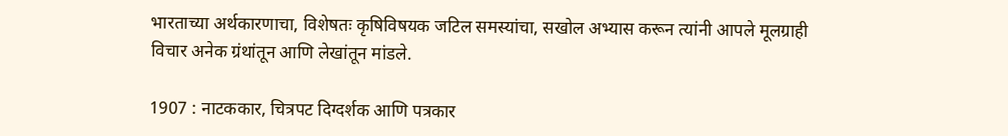भारताच्या अर्थकारणाचा, विशेषतः कृषिविषयक जटिल समस्यांचा, सखोल अभ्यास करून त्यांनी आपले मूलग्राही विचार अनेक ग्रंथांतून आणि लेखांतून मांडले.

1907 : नाटककार, चित्रपट दिग्दर्शक आणि पत्रकार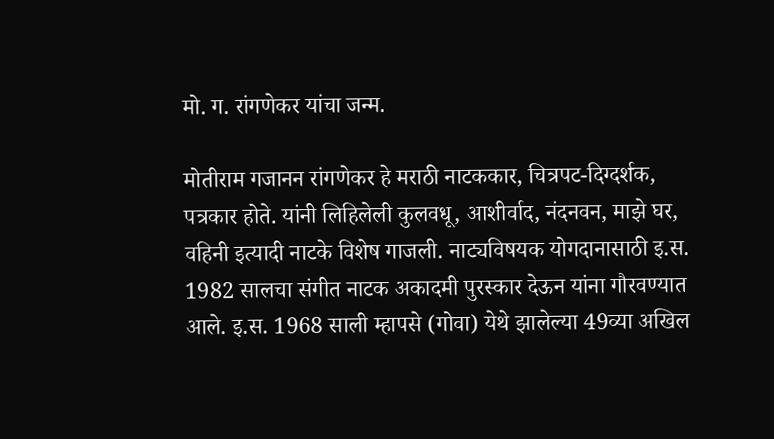मो. ग. रांगणेकर यांचा जन्म.

मोतीराम गजानन रांगणेकर हे मराठी नाटककार, चित्रपट-दिग्दर्शक, पत्रकार होते. यांनी लिहिलेली कुलवधू, आशीर्वाद, नंदनवन, माझे घर, वहिनी इत्यादी नाटके विशेष गाजली. नाट्यविषयक योगदानासाठी इ.स. 1982 सालचा संगीत नाटक अकादमी पुरस्कार देऊन यांना गौरवण्यात आले. इ.स. 1968 साली म्हापसे (गोवा) येथे झालेल्या 49व्या अखिल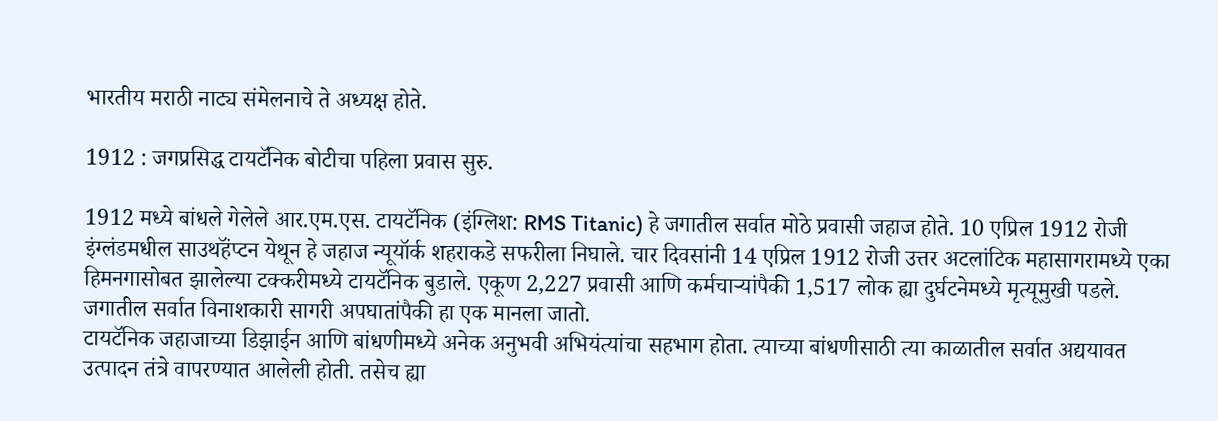भारतीय मराठी नाट्य संमेलनाचे ते अध्यक्ष होते.

1912 : जगप्रसिद्ध टायटॅनिक बोटीचा पहिला प्रवास सुरु.

1912 मध्ये बांधले गेलेले आर.एम.एस. टायटॅनिक (इंग्लिश: RMS Titanic) हे जगातील सर्वात मोठे प्रवासी जहाज होते. 10 एप्रिल 1912 रोजी इंग्लंडमधील साउथहॅंप्टन येथून हे जहाज न्यूयॉर्क शहराकडे सफरीला निघाले. चार दिवसांनी 14 एप्रिल 1912 रोजी उत्तर अटलांटिक महासागरामध्ये एका हिमनगासोबत झालेल्या टक्करीमध्ये टायटॅनिक बुडाले. एकूण 2,227 प्रवासी आणि कर्मचाऱ्यांपैकी 1,517 लोक ह्या दुर्घटनेमध्ये मृत्यूमुखी पडले. जगातील सर्वात विनाशकारी सागरी अपघातांपैकी हा एक मानला जातो.
टायटॅनिक जहाजाच्या डिझाईन आणि बांधणीमध्ये अनेक अनुभवी अभियंत्यांचा सहभाग होता. त्याच्या बांधणीसाठी त्या काळातील सर्वात अद्ययावत उत्पादन तंत्रे वापरण्यात आलेली होती. तसेच ह्या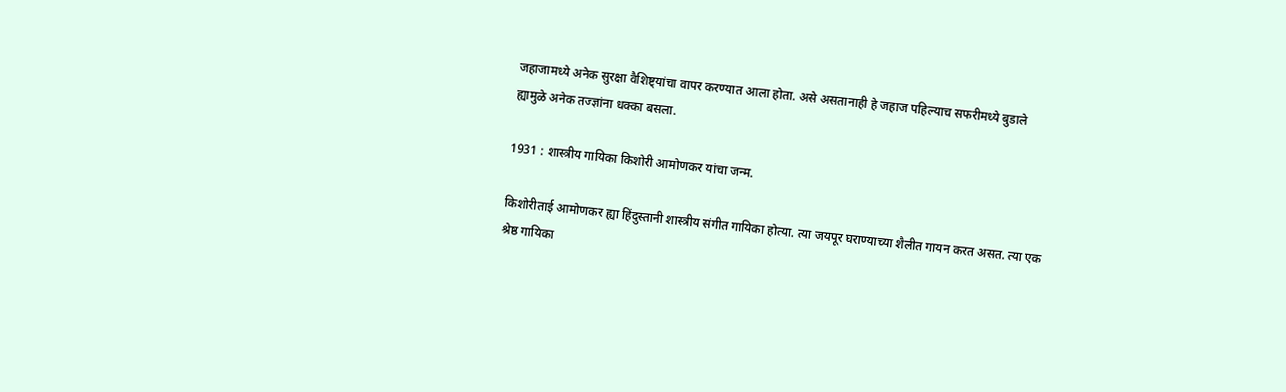जहाजामध्ये अनेक सुरक्षा वैशिष्ट्यांचा वापर करण्यात आला होता. असे असतानाही हे जहाज पहिल्याच सफरीमध्ये बुडाले ह्यामुळे अनेक तज्ज्ञांना धक्का बसला.

1931 : शास्त्रीय गायिका किशोरी आमोणकर यांचा जन्म.

किशोरीताई आमोणकर ह्या हिंदुस्तानी शास्त्रीय संगीत गायिका होत्या. त्या जयपूर घराण्याच्या शैलीत गायन करत असत. त्या एक श्रेष्ठ गायिका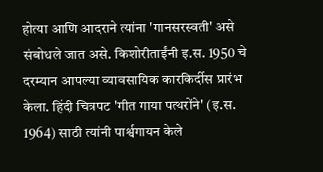होत्या आणि आदराने त्यांना 'गानसरस्वती' असे संबोधले जात असे. किशोरीताईंनी इ.स. 1950 चे दरम्यान आपल्या व्यावसायिक कारकिर्दीस प्रारंभ केला. हिंदी चित्रपट 'गीत गाया पत्थरोंने' (इ.स. 1964) साठी त्यांनी पार्श्वगायन केले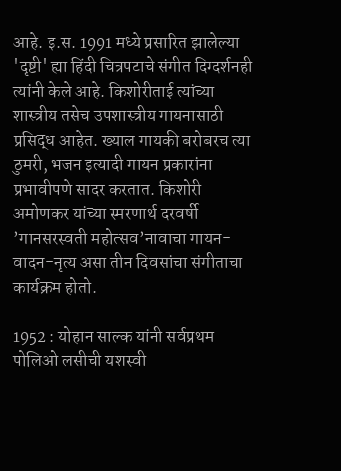आहे. इ.स. 1991 मध्ये प्रसारित झालेल्या 'दृष्टी' ह्या हिंदी चित्रपटाचे संगीत दिग्दर्शनही त्यांनी केले आहे. किशोरीताई त्यांच्या शास्त्रीय तसेच उपशास्त्रीय गायनासाठी प्रसिद्ध आहेत. ख्याल गायकी बरोबरच त्या ठुमरी, भजन इत्यादी गायन प्रकारांना प्रभावीपणे सादर करतात. किशोरी अमोणकर यांच्या स्मरणार्थ दरवर्षी ’गानसरस्वती महोत्सव’नावाचा गायन-वादन-नृत्य असा तीन दिवसांचा संगीताचा कार्यक्रम होतो.

1952 : योहान साल्क यांनी सर्वप्रथम पोलिओ लसीची यशस्वी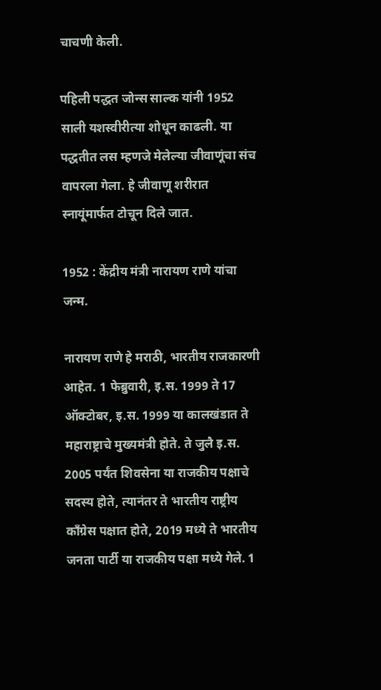चाचणी केली.

पहिली पद्धत जोन्स साल्क यांनी 1952 साली यशस्वीरीत्या शोधून काढली. या पद्धतीत लस म्हणजे मेलेल्या जीवाणूंचा संच वापरला गेला. हे जीवाणू शरीरात स्नायूंमार्फत टोचून दिले जात.

1952 : केंद्रीय मंत्री नारायण राणे यांचा जन्म.

नारायण राणे हे मराठी, भारतीय राजकारणी आहेत. 1 फेब्रुवारी, इ.स. 1999 ते 17 ऑक्टोबर, इ.स. 1999 या कालखंडात ते महाराष्ट्राचे मुख्यमंत्री होते. ते जुलै इ.स. 2005 पर्यंत शिवसेना या राजकीय पक्षाचे सदस्य होते, त्यानंतर ते भारतीय राष्ट्रीय काँग्रेस पक्षात होते, 2019 मध्ये ते भारतीय जनता पार्टी या राजकीय पक्षा मध्ये गेले. 1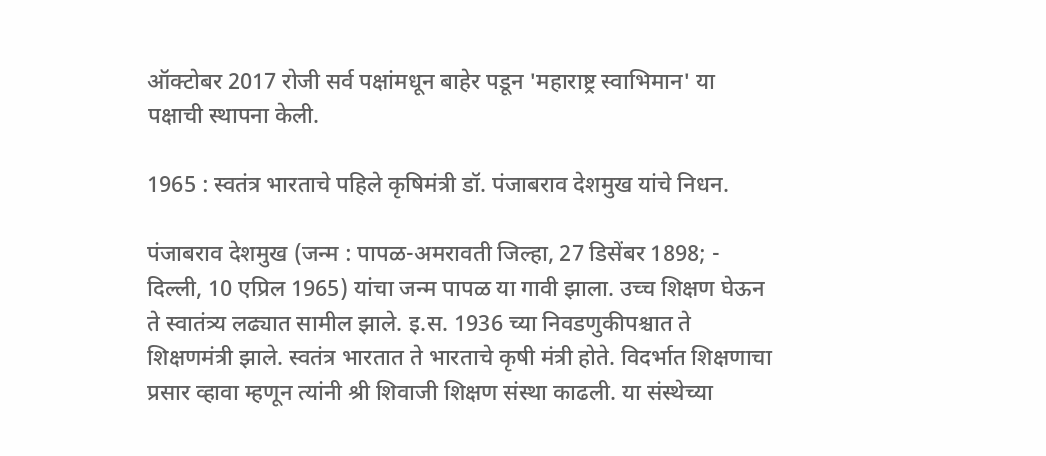ऑक्टोबर 2017 रोजी सर्व पक्षांमधून बाहेर पडून 'महाराष्ट्र स्वाभिमान' या पक्षाची स्थापना केली.

1965 : स्वतंत्र भारताचे पहिले कृषिमंत्री डॉ. पंजाबराव देशमुख यांचे निधन.

पंजाबराव देशमुख (जन्म : पापळ-अमरावती जिल्हा, 27 डिसेंबर 1898; - दिल्ली, 10 एप्रिल 1965) यांचा जन्म पापळ या गावी झाला. उच्च शिक्षण घेऊन ते स्वातंत्र्य लढ्यात सामील झाले. इ.स. 1936 च्या निवडणुकीपश्चात ते शिक्षणमंत्री झाले. स्वतंत्र भारतात ते भारताचे कृषी मंत्री होते. विदर्भात शिक्षणाचा प्रसार व्हावा म्हणून त्यांनी श्री शिवाजी शिक्षण संस्था काढली. या संस्थेच्या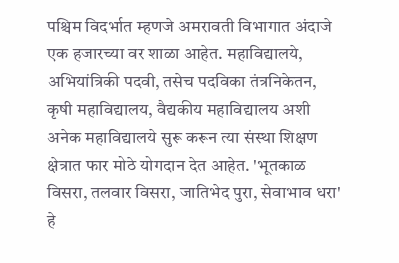पश्चिम विदर्भात म्हणजे अमरावती विभागात अंदाजे एक हजारच्या वर शाळा आहेत. महाविद्यालये, अभियांत्रिकी पदवी, तसेच पदविका तंत्रनिकेतन, कृषी महाविद्यालय, वैद्यकीय महाविद्यालय अशी अनेक महाविद्यालये सुरू करून त्या संस्था शिक्षण क्षेत्रात फार मोठे योगदान देत आहेत. 'भूतकाळ विसरा, तलवार विसरा, जातिभेद पुरा, सेवाभाव धरा' हे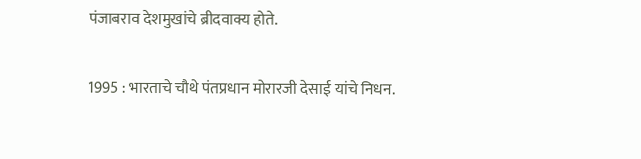पंजाबराव देशमुखांचे ब्रीदवाक्य होते.

1995 : भारताचे चौथे पंतप्रधान मोरारजी देसाई यांचे निधन.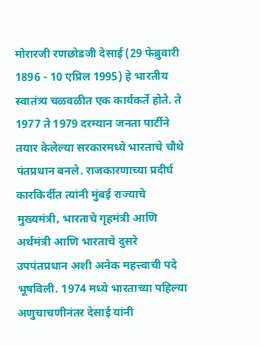मोरारजी रणछोडजी देसाई (29 फेब्रुवारी 1896 - 10 एप्रिल 1995) हे भारतीय स्वातंत्र्य चळवळीत एक कार्यकर्ते होते. ते 1977 ते 1979 दरम्यान जनता पार्टीने तयार केलेल्या सरकारमध्ये भारताचे चौथे पंतप्रधान बनले. राजकारणाच्या प्रदीर्घ कारकिर्दीत त्यांनी मुंबई राज्याचे मुख्यमंत्री, भारताचे गृहमंत्री आणि अर्थमंत्री आणि भारताचे दुसरे उपपंतप्रधान अशी अनेक महत्त्वाची पदे भूषविली. 1974 मध्ये भारताच्या पहिल्या अणुचाचणीनंतर देसाई यांनी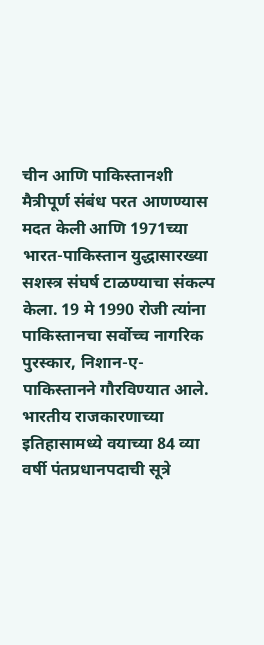चीन आणि पाकिस्तानशी मैत्रीपूर्ण संबंध परत आणण्यास मदत केली आणि 1971च्या भारत-पाकिस्तान युद्धासारख्या सशस्त्र संघर्ष टाळण्याचा संकल्प केला. 19 मे 1990 रोजी त्यांना पाकिस्तानचा सर्वोच्च नागरिक पुरस्कार, निशान-ए-पाकिस्तानने गौरविण्यात आले. भारतीय राजकारणाच्या इतिहासामध्ये वयाच्या 84 व्या वर्षी पंतप्रधानपदाची सूत्रे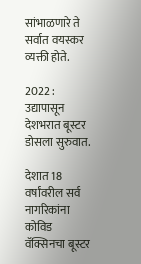सांभाळणारे ते सर्वात वयस्कर व्यक्ती होते.

2022 : उद्यापासून देशभरात बूस्टर डोसला सुरुवात.

देशात 18 वर्षांवरील सर्व नागरिकांना कोविड वॅक्सिनचा बूस्टर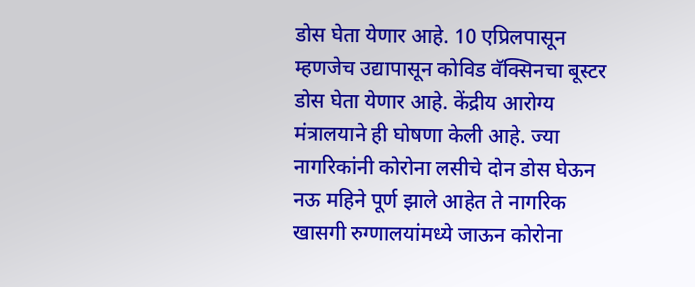डोस घेता येणार आहे. 10 एप्रिलपासून म्हणजेच उद्यापासून कोविड वॅक्सिनचा बूस्टर डोस घेता येणार आहे. केंद्रीय आरोग्य मंत्रालयाने ही घोषणा केली आहे. ज्या नागरिकांनी कोरोना लसीचे दोन डोस घेऊन नऊ महिने पूर्ण झाले आहेत ते नागरिक खासगी रुग्णालयांमध्ये जाऊन कोरोना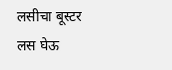लसीचा बूस्टर लस घेऊ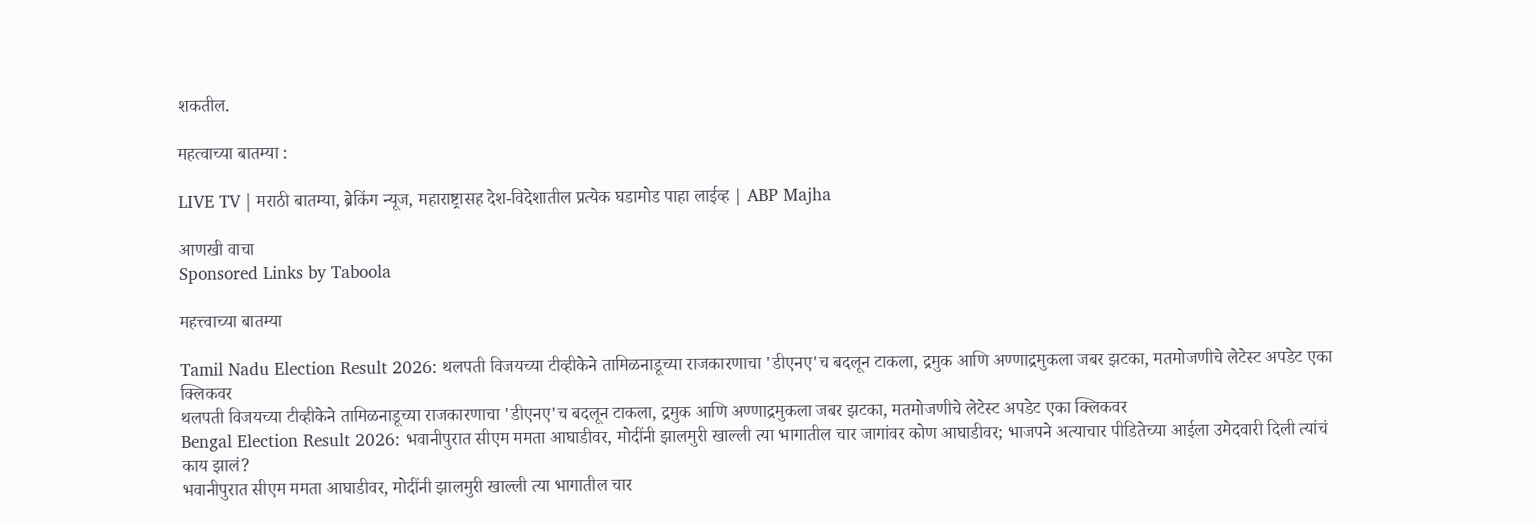शकतील.

महत्वाच्या बातम्या :

LIVE TV | मराठी बातम्या, ब्रेकिंग न्यूज, महाराष्ट्रासह देश-विदेशातील प्रत्येक घडामोड पाहा लाईव्ह | ABP Majha

आणखी वाचा
Sponsored Links by Taboola

महत्त्वाच्या बातम्या

Tamil Nadu Election Result 2026: थलपती विजयच्या टीव्हीकेने तामिळनाडूच्या राजकारणाचा 'डीएनए'च बदलून टाकला, द्रमुक आणि अण्णाद्रमुकला जबर झटका, मतमोजणीचे लेटेस्ट अपडेट एका क्लिकवर
थलपती विजयच्या टीव्हीकेने तामिळनाडूच्या राजकारणाचा 'डीएनए'च बदलून टाकला, द्रमुक आणि अण्णाद्रमुकला जबर झटका, मतमोजणीचे लेटेस्ट अपडेट एका क्लिकवर
Bengal Election Result 2026: भवानीपुरात सीएम ममता आघाडीवर, मोदींनी झालमुरी खाल्ली त्या भागातील चार जागांवर कोण आघाडीवर; भाजपने अत्याचार पीडितेच्या आईला उमेदवारी दिली त्यांचं काय झालं?
भवानीपुरात सीएम ममता आघाडीवर, मोदींनी झालमुरी खाल्ली त्या भागातील चार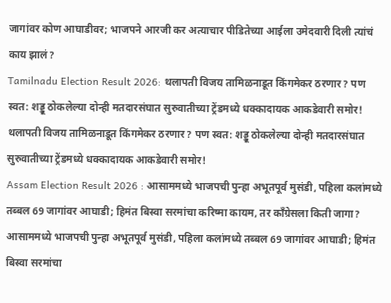जागांवर कोण आघाडीवर; भाजपने आरजी कर अत्याचार पीडितेच्या आईला उमेदवारी दिली त्यांचं काय झालं?
Tamilnadu Election Result 2026: थलापती विजय तामिळनाडूत किंगमेकर ठरणार? पण स्वत: शड्डू ठोकलेल्या दोन्ही मतदारसंघात सुरुवातीच्या ट्रेंडमध्ये धक्कादायक आकडेवारी समोर!
थलापती विजय तामिळनाडूत किंगमेकर ठरणार? पण स्वत: शड्डू ठोकलेल्या दोन्ही मतदारसंघात सुरुवातीच्या ट्रेंडमध्ये धक्कादायक आकडेवारी समोर!
Assam Election Result 2026 : आसाममध्ये भाजपची पुन्हा अभूतपूर्व मुसंडी, पहिला कलांमध्ये तब्बल 69 जागांवर आघाडी; हिमंत बिस्वा सरमांचा करिष्मा कायम, तर काँग्रेसला किती जागा?
आसाममध्ये भाजपची पुन्हा अभूतपूर्व मुसंडी, पहिला कलांमध्ये तब्बल 69 जागांवर आघाडी; हिमंत बिस्वा सरमांचा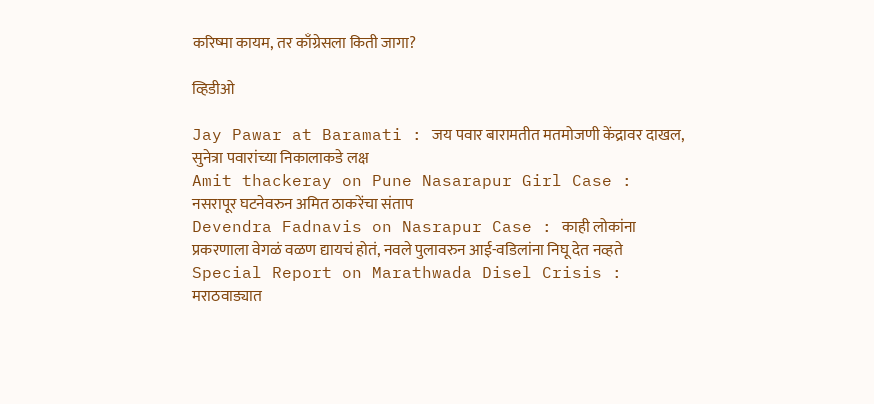करिष्मा कायम, तर काँग्रेसला किती जागा?

व्हिडीओ

Jay Pawar at Baramati : जय पवार बारामतीत मतमोजणी केंद्रावर दाखल, सुनेत्रा पवारांच्या निकालाकडे लक्ष
Amit thackeray on Pune Nasarapur Girl Case : नसरापूर घटनेवरुन अमित ठाकरेंचा संताप
Devendra Fadnavis on Nasrapur Case : काही लोकांना प्रकरणाला वेगळं वळण द्यायचं होतं, नवले पुलावरुन आई-वडिलांना निघू देत नव्हते
Special Report on Marathwada Disel Crisis : मराठवाड्यात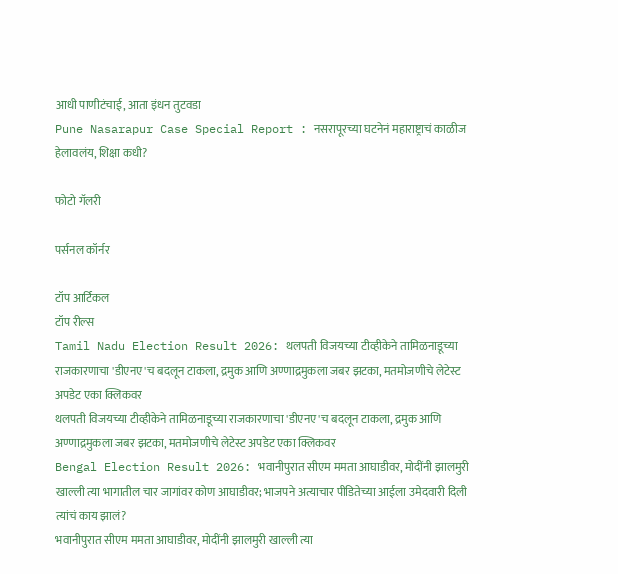आधी पाणीटंचाई, आता इंधन तुटवडा
Pune Nasarapur Case Special Report : नसरापूरच्या घटनेनं महाराष्ट्राचं काळीज हेलावलंय, शिक्षा कधी?

फोटो गॅलरी

पर्सनल कॉर्नर

टॉप आर्टिकल
टॉप रील्स
Tamil Nadu Election Result 2026: थलपती विजयच्या टीव्हीकेने तामिळनाडूच्या राजकारणाचा 'डीएनए'च बदलून टाकला, द्रमुक आणि अण्णाद्रमुकला जबर झटका, मतमोजणीचे लेटेस्ट अपडेट एका क्लिकवर
थलपती विजयच्या टीव्हीकेने तामिळनाडूच्या राजकारणाचा 'डीएनए'च बदलून टाकला, द्रमुक आणि अण्णाद्रमुकला जबर झटका, मतमोजणीचे लेटेस्ट अपडेट एका क्लिकवर
Bengal Election Result 2026: भवानीपुरात सीएम ममता आघाडीवर, मोदींनी झालमुरी खाल्ली त्या भागातील चार जागांवर कोण आघाडीवर; भाजपने अत्याचार पीडितेच्या आईला उमेदवारी दिली त्यांचं काय झालं?
भवानीपुरात सीएम ममता आघाडीवर, मोदींनी झालमुरी खाल्ली त्या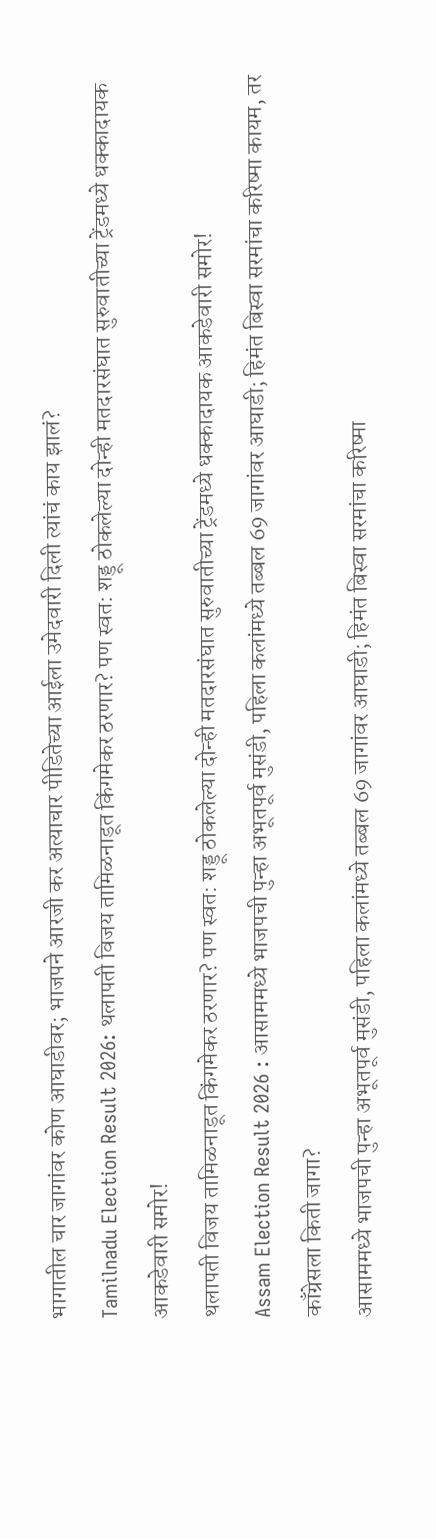भागातील चार जागांवर कोण आघाडीवर; भाजपने आरजी कर अत्याचार पीडितेच्या आईला उमेदवारी दिली त्यांचं काय झालं?
Tamilnadu Election Result 2026: थलापती विजय तामिळनाडूत किंगमेकर ठरणार? पण स्वत: शड्डू ठोकलेल्या दोन्ही मतदारसंघात सुरुवातीच्या ट्रेंडमध्ये धक्कादायक आकडेवारी समोर!
थलापती विजय तामिळनाडूत किंगमेकर ठरणार? पण स्वत: शड्डू ठोकलेल्या दोन्ही मतदारसंघात सुरुवातीच्या ट्रेंडमध्ये धक्कादायक आकडेवारी समोर!
Assam Election Result 2026 : आसाममध्ये भाजपची पुन्हा अभूतपूर्व मुसंडी, पहिला कलांमध्ये तब्बल 69 जागांवर आघाडी; हिमंत बिस्वा सरमांचा करिष्मा कायम, तर काँग्रेसला किती जागा?
आसाममध्ये भाजपची पुन्हा अभूतपूर्व मुसंडी, पहिला कलांमध्ये तब्बल 69 जागांवर आघाडी; हिमंत बिस्वा सरमांचा करिष्मा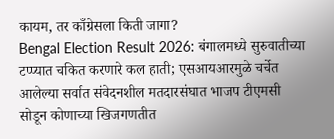कायम, तर काँग्रेसला किती जागा?
Bengal Election Result 2026: बंगालमध्ये सुरुवातीच्या टप्प्यात चकित करणारे कल हाती; एसआयआरमुळे चर्चेत आलेल्या सर्वात संवेदनशील मतदारसंघात भाजप टीएमसी सोडून कोणाच्या खिजगणतीत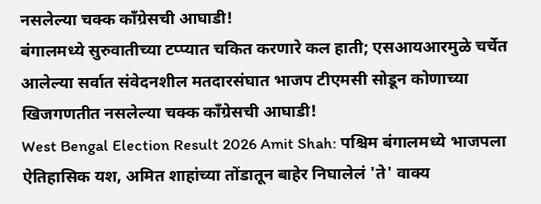नसलेल्या चक्क काँग्रेसची आघाडी!
बंगालमध्ये सुरुवातीच्या टप्प्यात चकित करणारे कल हाती; एसआयआरमुळे चर्चेत आलेल्या सर्वात संवेदनशील मतदारसंघात भाजप टीएमसी सोडून कोणाच्या खिजगणतीत नसलेल्या चक्क काँग्रेसची आघाडी!
West Bengal Election Result 2026 Amit Shah: पश्चिम बंगालमध्ये भाजपला ऐतिहासिक यश, अमित शाहांच्या तोंडातून बाहेर निघालेलं 'ते' वाक्य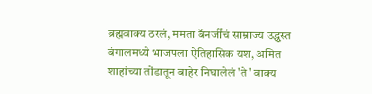ब्रह्मवाक्य ठरलं, ममता बॅनर्जींचं साम्राज्य उद्ध्वस्त
बंगालमध्ये भाजपला ऐतिहासिक यश, अमित शाहांच्या तोंडातून बाहेर निघालेलं 'ते' वाक्य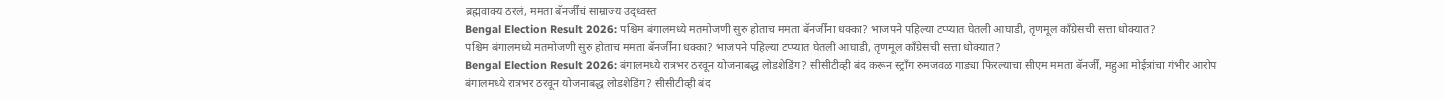ब्रह्मवाक्य ठरलं, ममता बॅनर्जींचं साम्राज्य उद्ध्वस्त
Bengal Election Result 2026: पश्चिम बंगालमध्ये मतमोजणी सुरु होताच ममता बॅनर्जींना धक्का? भाजपने पहिल्या टप्प्यात घेतली आघाडी, तृणमूल काँग्रेसची सत्ता धोक्यात?
पश्चिम बंगालमध्ये मतमोजणी सुरु होताच ममता बॅनर्जींना धक्का? भाजपने पहिल्या टप्प्यात घेतली आघाडी, तृणमूल काँग्रेसची सत्ता धोक्यात?
Bengal Election Result 2026: बंगालमध्ये रात्रभर ठरवून योजनाबद्ध लोडशेडिंग? सीसीटीव्ही बंद करून स्ट्राँग रुमजवळ गाड्या फिरल्याचा सीएम ममता बॅनर्जीं, महुआ मोईत्रांचा गंभीर आरोप
बंगालमध्ये रात्रभर ठरवून योजनाबद्ध लोडशेडिंग? सीसीटीव्ही बंद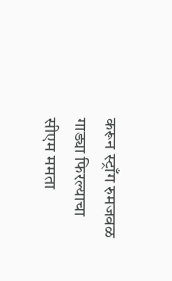करून स्ट्राँग रुमजवळ गाड्या फिरल्याचा सीएम ममता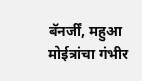बॅनर्जीं, महुआ मोईत्रांचा गंभीर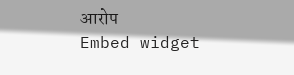आरोप
Embed widget